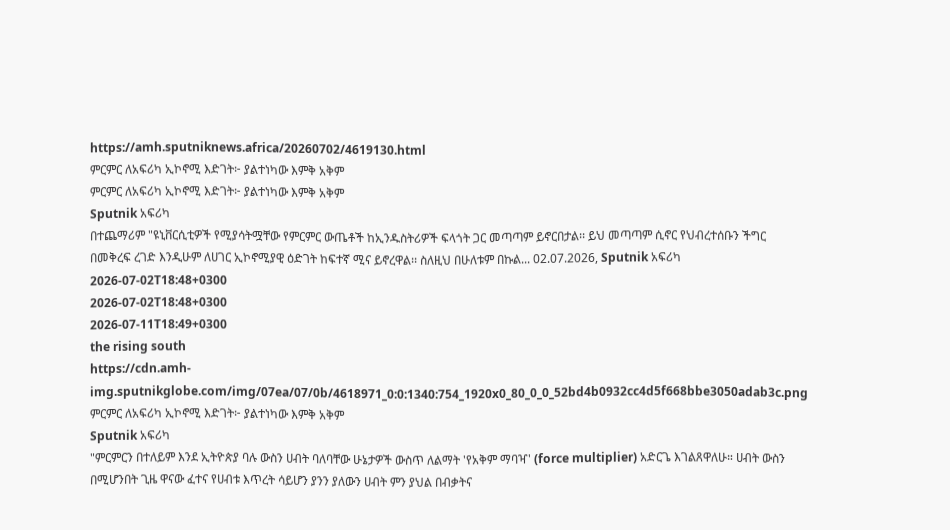https://amh.sputniknews.africa/20260702/4619130.html
ምርምር ለአፍሪካ ኢኮኖሚ እድገት፦ ያልተነካው እምቅ አቅም
ምርምር ለአፍሪካ ኢኮኖሚ እድገት፦ ያልተነካው እምቅ አቅም
Sputnik አፍሪካ
በተጨማሪም "ዩኒቨርሲቲዎች የሚያሳትሟቸው የምርምር ውጤቶች ከኢንዱስትሪዎች ፍላጎት ጋር መጣጣም ይኖርበታል፡፡ ይህ መጣጣም ሲኖር የህብረተሰቡን ችግር በመቅረፍ ረገድ እንዲሁም ለሀገር ኢኮኖሚያዊ ዕድገት ከፍተኛ ሚና ይኖረዋል፡፡ ስለዚህ በሁለቱም በኩል... 02.07.2026, Sputnik አፍሪካ
2026-07-02T18:48+0300
2026-07-02T18:48+0300
2026-07-11T18:49+0300
the rising south
https://cdn.amh-img.sputnikglobe.com/img/07ea/07/0b/4618971_0:0:1340:754_1920x0_80_0_0_52bd4b0932cc4d5f668bbe3050adab3c.png
ምርምር ለአፍሪካ ኢኮኖሚ እድገት፦ ያልተነካው እምቅ አቅም
Sputnik አፍሪካ
"ምርምርን በተለይም እንደ ኢትዮጵያ ባሉ ውስን ሀብት ባለባቸው ሁኔታዎች ውስጥ ለልማት 'የአቅም ማባዣ' (force multiplier) አድርጌ እገልጸዋለሁ። ሀብት ውስን በሚሆንበት ጊዜ ዋናው ፈተና የሀብቱ እጥረት ሳይሆን ያንን ያለውን ሀብት ምን ያህል በብቃትና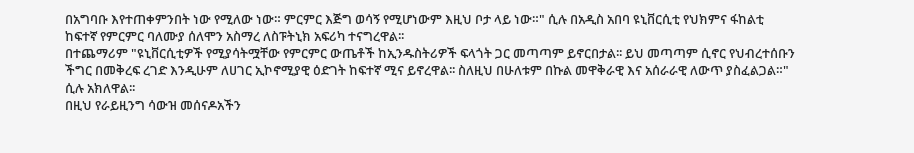በአግባቡ እየተጠቀምንበት ነው የሚለው ነው። ምርምር እጅግ ወሳኝ የሚሆነውም እዚህ ቦታ ላይ ነው።" ሲሉ በአዲስ አበባ ዩኒቨርሲቲ የህክምና ፋከልቲ ከፍተኛ የምርምር ባለሙያ ሰለሞን አስማረ ለስፑትኒክ አፍሪካ ተናግረዋል፡፡
በተጨማሪም "ዩኒቨርሲቲዎች የሚያሳትሟቸው የምርምር ውጤቶች ከኢንዱስትሪዎች ፍላጎት ጋር መጣጣም ይኖርበታል፡፡ ይህ መጣጣም ሲኖር የህብረተሰቡን ችግር በመቅረፍ ረገድ እንዲሁም ለሀገር ኢኮኖሚያዊ ዕድገት ከፍተኛ ሚና ይኖረዋል፡፡ ስለዚህ በሁለቱም በኩል መዋቅራዊ እና አሰራራዊ ለውጥ ያስፈልጋል።" ሲሉ አክለዋል፡፡
በዚህ የራይዚንግ ሳውዝ መሰናዶአችን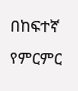በከፍተኛ የምርምር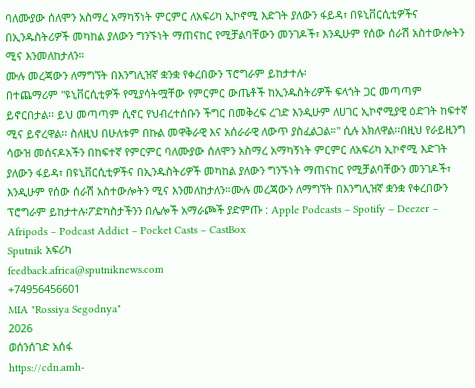ባለሙያው ሰለሞን አስማረ አማካኝነት ምርምር ለአፍሪካ ኢኮኖሚ እድገት ያለውን ፋይዳ፣ በዩኒቨርሲቲዎችና በኢንዱስትሪዎች መካከል ያለውን ግንኙነት ማጠናከር የሚቻልባቸውን መንገዶች፣ እንዲሁም የሰው ሰራሽ አስተውሎትን ሚና እንመለከታለን።
ሙሉ መረጃውን ለማግኘት በእንግሊዝኛ ቋንቋ የቀረበውን ፕሮግራም ይከታተሉ፡
በተጨማሪም "ዩኒቨርሲቲዎች የሚያሳትሟቸው የምርምር ውጤቶች ከኢንዱስትሪዎች ፍላጎት ጋር መጣጣም ይኖርበታል፡፡ ይህ መጣጣም ሲኖር የህብረተሰቡን ችግር በመቅረፍ ረገድ እንዲሁም ለሀገር ኢኮኖሚያዊ ዕድገት ከፍተኛ ሚና ይኖረዋል፡፡ ስለዚህ በሁለቱም በኩል መዋቅራዊ እና አሰራራዊ ለውጥ ያስፈልጋል።" ሲሉ አክለዋል፡፡በዚህ የራይዚንግ ሳውዝ መሰናዶአችን በከፍተኛ የምርምር ባለሙያው ሰለሞን አስማረ አማካኝነት ምርምር ለአፍሪካ ኢኮኖሚ እድገት ያለውን ፋይዳ፣ በዩኒቨርሲቲዎችና በኢንዱስትሪዎች መካከል ያለውን ግንኙነት ማጠናከር የሚቻልባቸውን መንገዶች፣ እንዲሁም የሰው ሰራሽ አስተውሎትን ሚና እንመለከታለን።ሙሉ መረጃውን ለማግኘት በእንግሊዝኛ ቋንቋ የቀረበውን ፕሮግራም ይከታተሉ፡ፖድካስታችንን በሌሎች አማራጮች ያድምጡ : Apple Podcasts – Spotify – Deezer – Afripods – Podcast Addict – Pocket Casts – CastBox
Sputnik አፍሪካ
feedback.africa@sputniknews.com
+74956456601
MIA "Rossiya Segodnya"
2026
ወሰንሰገድ አሰፋ
https://cdn.amh-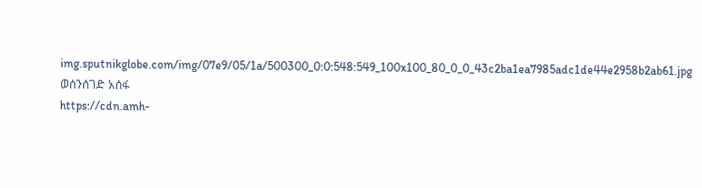img.sputnikglobe.com/img/07e9/05/1a/500300_0:0:548:549_100x100_80_0_0_43c2ba1ea7985adc1de44e2958b2ab61.jpg
ወሰንሰገድ አሰፋ
https://cdn.amh-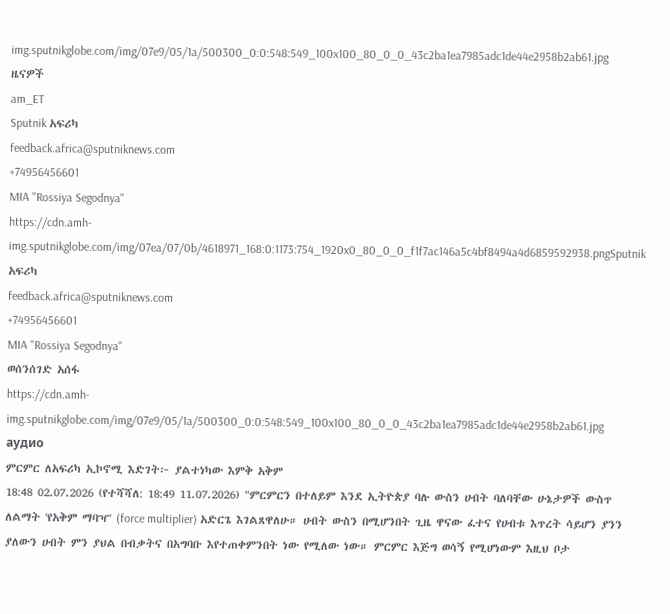img.sputnikglobe.com/img/07e9/05/1a/500300_0:0:548:549_100x100_80_0_0_43c2ba1ea7985adc1de44e2958b2ab61.jpg
ዜናዎች
am_ET
Sputnik አፍሪካ
feedback.africa@sputniknews.com
+74956456601
MIA "Rossiya Segodnya"
https://cdn.amh-img.sputnikglobe.com/img/07ea/07/0b/4618971_168:0:1173:754_1920x0_80_0_0_f1f7ac146a5c4bf8494a4d6859592938.pngSputnik አፍሪካ
feedback.africa@sputniknews.com
+74956456601
MIA "Rossiya Segodnya"
ወሰንሰገድ አሰፋ
https://cdn.amh-img.sputnikglobe.com/img/07e9/05/1a/500300_0:0:548:549_100x100_80_0_0_43c2ba1ea7985adc1de44e2958b2ab61.jpg
аудио
ምርምር ለአፍሪካ ኢኮኖሚ እድገት፦ ያልተነካው እምቅ አቅም
18:48 02.07.2026 (የተሻሻለ: 18:49 11.07.2026) "ምርምርን በተለይም እንደ ኢትዮጵያ ባሉ ውስን ሀብት ባለባቸው ሁኔታዎች ውስጥ ለልማት 'የአቅም ማባዣ' (force multiplier) አድርጌ እገልጸዋለሁ። ሀብት ውስን በሚሆንበት ጊዜ ዋናው ፈተና የሀብቱ እጥረት ሳይሆን ያንን ያለውን ሀብት ምን ያህል በብቃትና በአግባቡ እየተጠቀምንበት ነው የሚለው ነው። ምርምር እጅግ ወሳኝ የሚሆነውም እዚህ ቦታ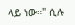ላይ ነው።" ሲሉ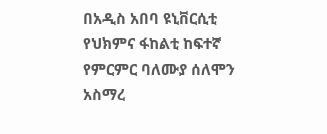በአዲስ አበባ ዩኒቨርሲቲ የህክምና ፋከልቲ ከፍተኛ የምርምር ባለሙያ ሰለሞን አስማረ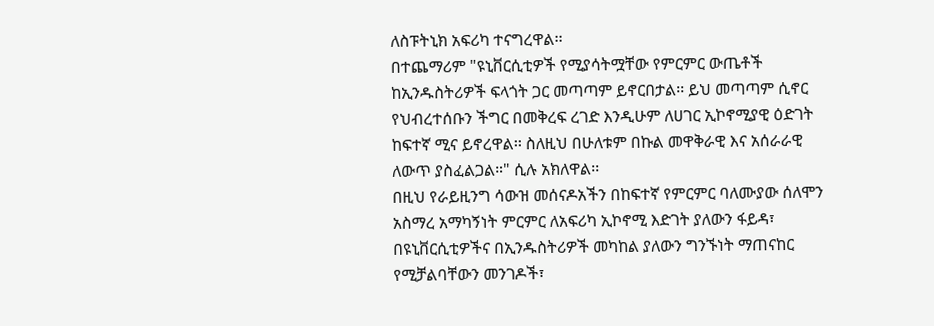ለስፑትኒክ አፍሪካ ተናግረዋል፡፡
በተጨማሪም "ዩኒቨርሲቲዎች የሚያሳትሟቸው የምርምር ውጤቶች ከኢንዱስትሪዎች ፍላጎት ጋር መጣጣም ይኖርበታል፡፡ ይህ መጣጣም ሲኖር የህብረተሰቡን ችግር በመቅረፍ ረገድ እንዲሁም ለሀገር ኢኮኖሚያዊ ዕድገት ከፍተኛ ሚና ይኖረዋል፡፡ ስለዚህ በሁለቱም በኩል መዋቅራዊ እና አሰራራዊ ለውጥ ያስፈልጋል።" ሲሉ አክለዋል፡፡
በዚህ የራይዚንግ ሳውዝ መሰናዶአችን በከፍተኛ የምርምር ባለሙያው ሰለሞን አስማረ አማካኝነት ምርምር ለአፍሪካ ኢኮኖሚ እድገት ያለውን ፋይዳ፣ በዩኒቨርሲቲዎችና በኢንዱስትሪዎች መካከል ያለውን ግንኙነት ማጠናከር የሚቻልባቸውን መንገዶች፣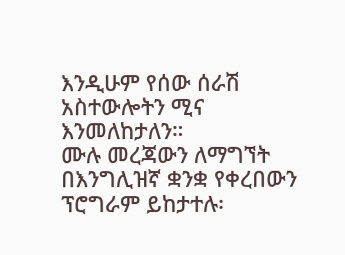እንዲሁም የሰው ሰራሽ አስተውሎትን ሚና እንመለከታለን።
ሙሉ መረጃውን ለማግኘት
በእንግሊዝኛ ቋንቋ የቀረበውን ፕሮግራም ይከታተሉ፡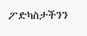ፖድካስታችንን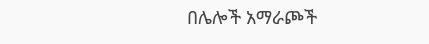በሌሎች አማራጮች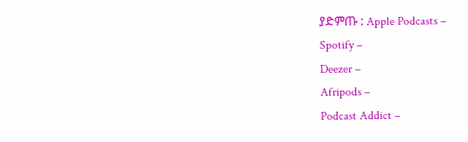ያድምጡ : Apple Podcasts –
Spotify –
Deezer –
Afripods –
Podcast Addict –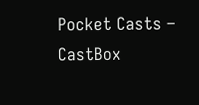Pocket Casts –
CastBox